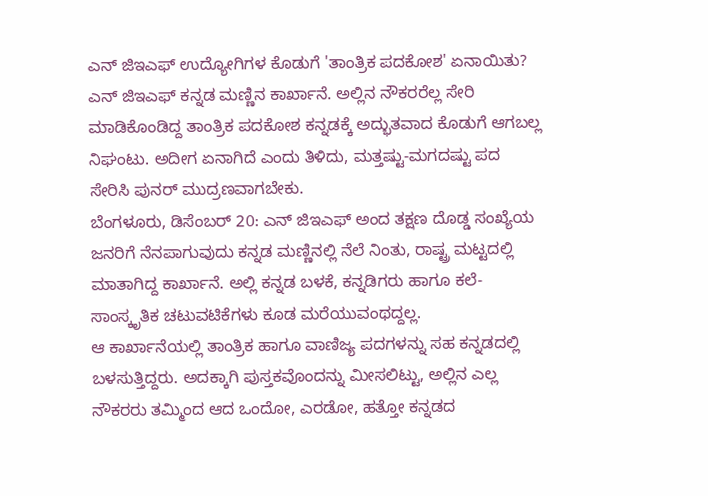ಎನ್ ಜಿಇಎಫ್ ಉದ್ಯೋಗಿಗಳ ಕೊಡುಗೆ 'ತಾಂತ್ರಿಕ ಪದಕೋಶ' ಏನಾಯಿತು?
ಎನ್ ಜಿಇಎಫ್ ಕನ್ನಡ ಮಣ್ಣಿನ ಕಾರ್ಖಾನೆ. ಅಲ್ಲಿನ ನೌಕರರೆಲ್ಲ ಸೇರಿ ಮಾಡಿಕೊಂಡಿದ್ದ ತಾಂತ್ರಿಕ ಪದಕೋಶ ಕನ್ನಡಕ್ಕೆ ಅದ್ಭುತವಾದ ಕೊಡುಗೆ ಆಗಬಲ್ಲ ನಿಘಂಟು. ಅದೀಗ ಏನಾಗಿದೆ ಎಂದು ತಿಳಿದು, ಮತ್ತಷ್ಟು-ಮಗದಷ್ಟು ಪದ ಸೇರಿಸಿ ಪುನರ್ ಮುದ್ರಣವಾಗಬೇಕು.
ಬೆಂಗಳೂರು, ಡಿಸೆಂಬರ್ 20: ಎನ್ ಜಿಇಎಫ್ ಅಂದ ತಕ್ಷಣ ದೊಡ್ಡ ಸಂಖ್ಯೆಯ ಜನರಿಗೆ ನೆನಪಾಗುವುದು ಕನ್ನಡ ಮಣ್ಣಿನಲ್ಲಿ ನೆಲೆ ನಿಂತು, ರಾಷ್ಟ್ರ ಮಟ್ಟದಲ್ಲಿ ಮಾತಾಗಿದ್ದ ಕಾರ್ಖಾನೆ. ಅಲ್ಲಿ ಕನ್ನಡ ಬಳಕೆ, ಕನ್ನಡಿಗರು ಹಾಗೂ ಕಲೆ-ಸಾಂಸ್ಕೃತಿಕ ಚಟುವಟಿಕೆಗಳು ಕೂಡ ಮರೆಯುವಂಥದ್ದಲ್ಲ.
ಆ ಕಾರ್ಖಾನೆಯಲ್ಲಿ ತಾಂತ್ರಿಕ ಹಾಗೂ ವಾಣಿಜ್ಯ ಪದಗಳನ್ನು ಸಹ ಕನ್ನಡದಲ್ಲಿ ಬಳಸುತ್ತಿದ್ದರು. ಅದಕ್ಕಾಗಿ ಪುಸ್ತಕವೊಂದನ್ನು ಮೀಸಲಿಟ್ಟು, ಅಲ್ಲಿನ ಎಲ್ಲ ನೌಕರರು ತಮ್ಮಿಂದ ಆದ ಒಂದೋ, ಎರಡೋ, ಹತ್ತೋ ಕನ್ನಡದ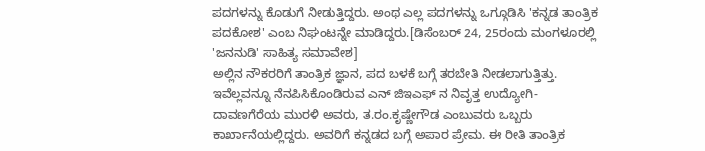ಪದಗಳನ್ನು ಕೊಡುಗೆ ನೀಡುತ್ತಿದ್ದರು. ಅಂಥ ಎಲ್ಲ ಪದಗಳನ್ನು ಒಗ್ಗೂಡಿಸಿ 'ಕನ್ನಡ ತಾಂತ್ರಿಕ ಪದಕೋಶ' ಎಂಬ ನಿಘಂಟನ್ನೇ ಮಾಡಿದ್ದರು.[ಡಿಸೆಂಬರ್ 24, 25ರಂದು ಮಂಗಳೂರಲ್ಲಿ 'ಜನನುಡಿ' ಸಾಹಿತ್ಯ ಸಮಾವೇಶ]
ಅಲ್ಲಿನ ನೌಕರರಿಗೆ ತಾಂತ್ರಿಕ ಜ್ಞಾನ, ಪದ ಬಳಕೆ ಬಗ್ಗೆ ತರಬೇತಿ ನೀಡಲಾಗುತ್ತಿತ್ತು. ಇವೆಲ್ಲವನ್ನೂ ನೆನಪಿಸಿಕೊಂಡಿರುವ ಎನ್ ಜಿಇಎಫ್ ನ ನಿವೃತ್ತ ಉದ್ಯೋಗಿ-ದಾವಣಗೆರೆಯ ಮುರಳಿ ಅವರು, ತ.ರಂ.ಕೃಷ್ಣೇಗೌಡ ಎಂಬುವರು ಒಬ್ಬರು ಕಾರ್ಖಾನೆಯಲ್ಲಿದ್ದರು. ಅವರಿಗೆ ಕನ್ನಡದ ಬಗ್ಗೆ ಅಪಾರ ಪ್ರೇಮ. ಈ ರೀತಿ ತಾಂತ್ರಿಕ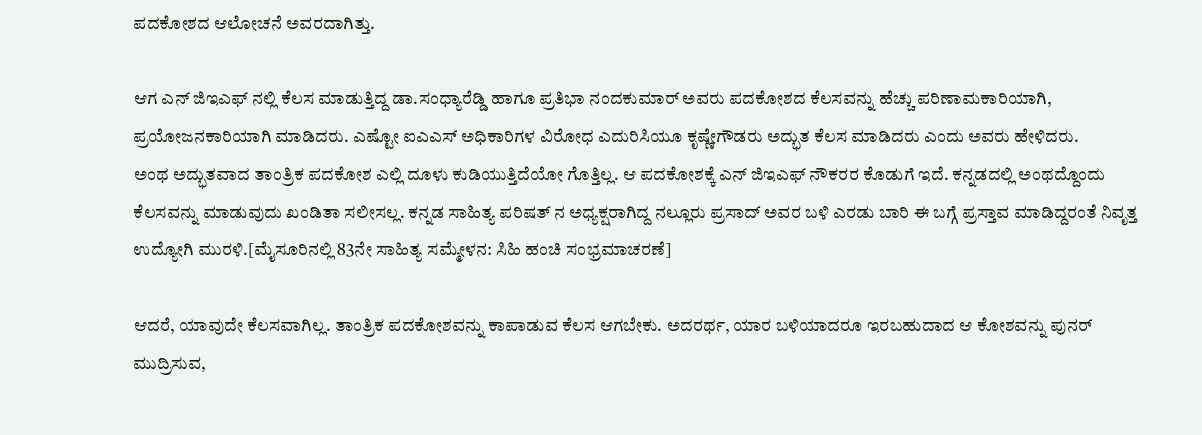ಪದಕೋಶದ ಆಲೋಚನೆ ಅವರದಾಗಿತ್ತು.

ಆಗ ಎನ್ ಜಿಇಎಫ್ ನಲ್ಲಿ ಕೆಲಸ ಮಾಡುತ್ತಿದ್ದ ಡಾ.ಸಂಧ್ಯಾರೆಡ್ಡಿ ಹಾಗೂ ಪ್ರತಿಭಾ ನಂದಕುಮಾರ್ ಅವರು ಪದಕೋಶದ ಕೆಲಸವನ್ನು ಹೆಚ್ಚು ಪರಿಣಾಮಕಾರಿಯಾಗಿ, ಪ್ರಯೋಜನಕಾರಿಯಾಗಿ ಮಾಡಿದರು. ಎಷ್ಟೋ ಐಎಎಸ್ ಅಧಿಕಾರಿಗಳ ವಿರೋಧ ಎದುರಿಸಿಯೂ ಕೃಷ್ಣೇಗೌಡರು ಅದ್ಭುತ ಕೆಲಸ ಮಾಡಿದರು ಎಂದು ಅವರು ಹೇಳಿದರು.
ಅಂಥ ಅದ್ಭುತವಾದ ತಾಂತ್ರಿಕ ಪದಕೋಶ ಎಲ್ಲಿ ದೂಳು ಕುಡಿಯುತ್ತಿದೆಯೋ ಗೊತ್ತಿಲ್ಲ. ಆ ಪದಕೋಶಕ್ಕೆ ಎನ್ ಜಿಇಎಫ್ ನೌಕರರ ಕೊಡುಗೆ ಇದೆ. ಕನ್ನಡದಲ್ಲಿ ಅಂಥದ್ದೊಂದು ಕೆಲಸವನ್ನು ಮಾಡುವುದು ಖಂಡಿತಾ ಸಲೀಸಲ್ಲ. ಕನ್ನಡ ಸಾಹಿತ್ಯ ಪರಿಷತ್ ನ ಅಧ್ಯಕ್ಷರಾಗಿದ್ದ ನಲ್ಲೂರು ಪ್ರಸಾದ್ ಅವರ ಬಳಿ ಎರಡು ಬಾರಿ ಈ ಬಗ್ಗೆ ಪ್ರಸ್ತಾವ ಮಾಡಿದ್ದರಂತೆ ನಿವೃತ್ತ ಉದ್ಯೋಗಿ ಮುರಳಿ.[ಮೈಸೂರಿನಲ್ಲಿ 83ನೇ ಸಾಹಿತ್ಯ ಸಮ್ಮೇಳನ: ಸಿಹಿ ಹಂಚಿ ಸಂಭ್ರಮಾಚರಣೆ]

ಆದರೆ, ಯಾವುದೇ ಕೆಲಸವಾಗಿಲ್ಲ. ತಾಂತ್ರಿಕ ಪದಕೋಶವನ್ನು ಕಾಪಾಡುವ ಕೆಲಸ ಆಗಬೇಕು. ಅದರರ್ಥ, ಯಾರ ಬಳಿಯಾದರೂ ಇರಬಹುದಾದ ಆ ಕೋಶವನ್ನು ಪುನರ್ ಮುದ್ರಿಸುವ,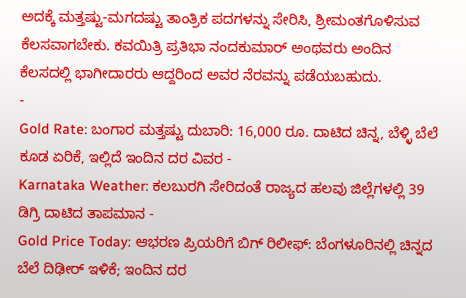ಅದಕ್ಕೆ ಮತ್ತಷ್ಟು-ಮಗದಷ್ಟು ತಾಂತ್ರಿಕ ಪದಗಳನ್ನು ಸೇರಿಸಿ, ಶ್ರೀಮಂತಗೊಳಿಸುವ ಕೆಲಸವಾಗಬೇಕು. ಕವಯಿತ್ರಿ ಪ್ರತಿಭಾ ನಂದಕುಮಾರ್ ಅಂಥವರು ಅಂದಿನ ಕೆಲಸದಲ್ಲಿ ಭಾಗೀದಾರರು ಆದ್ದರಿಂದ ಅವರ ನೆರವನ್ನು ಪಡೆಯಬಹುದು.
-
Gold Rate: ಬಂಗಾರ ಮತ್ತಷ್ಟು ದುಬಾರಿ: 16,000 ರೂ. ದಾಟಿದ ಚಿನ್ನ, ಬೆಳ್ಳಿ ಬೆಲೆ ಕೂಡ ಏರಿಕೆ, ಇಲ್ಲಿದೆ ಇಂದಿನ ದರ ವಿವರ -
Karnataka Weather: ಕಲಬುರಗಿ ಸೇರಿದಂತೆ ರಾಜ್ಯದ ಹಲವು ಜಿಲ್ಲೆಗಳಲ್ಲಿ 39 ಡಿಗ್ರಿ ದಾಟಿದ ತಾಪಮಾನ -
Gold Price Today: ಆಭರಣ ಪ್ರಿಯರಿಗೆ ಬಿಗ್ ರಿಲೀಫ್: ಬೆಂಗಳೂರಿನಲ್ಲಿ ಚಿನ್ನದ ಬೆಲೆ ದಿಢೀರ್ ಇಳಿಕೆ; ಇಂದಿನ ದರ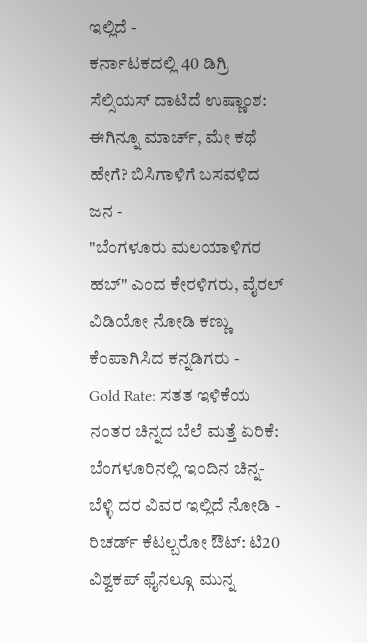ಇಲ್ಲಿದೆ -
ಕರ್ನಾಟಕದಲ್ಲಿ 40 ಡಿಗ್ರಿ ಸೆಲ್ಸಿಯಸ್ ದಾಟಿದೆ ಉಷ್ಣಾಂಶ: ಈಗಿನ್ನೂ ಮಾರ್ಚ್, ಮೇ ಕಥೆ ಹೇಗೆ? ಬಿಸಿಗಾಳಿಗೆ ಬಸವಳಿದ ಜನ -
"ಬೆಂಗಳೂರು ಮಲಯಾಳಿಗರ ಹಬ್" ಎಂದ ಕೇರಳಿಗರು, ವೈರಲ್ ವಿಡಿಯೋ ನೋಡಿ ಕಣ್ಣು ಕೆಂಪಾಗಿಸಿದ ಕನ್ನಡಿಗರು -
Gold Rate: ಸತತ ಇಳಿಕೆಯ ನಂತರ ಚಿನ್ನದ ಬೆಲೆ ಮತ್ತೆ ಏರಿಕೆ: ಬೆಂಗಳೂರಿನಲ್ಲಿ ಇಂದಿನ ಚಿನ್ನ-ಬೆಳ್ಳಿ ದರ ವಿವರ ಇಲ್ಲಿದೆ ನೋಡಿ -
ರಿಚರ್ಡ್ ಕೆಟಲ್ಬರೋ ಔಟ್: ಟಿ20 ವಿಶ್ವಕಪ್ ಫೈನಲ್ಗೂ ಮುನ್ನ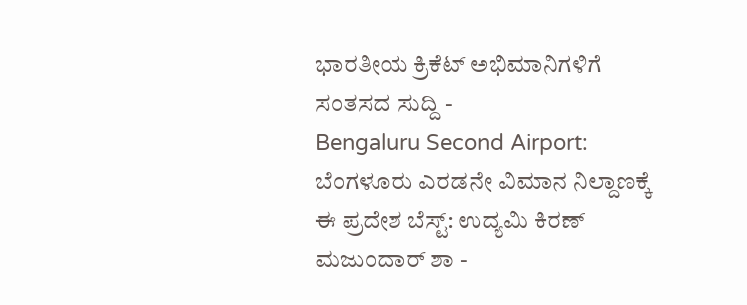ಭಾರತೀಯ ಕ್ರಿಕೆಟ್ ಅಭಿಮಾನಿಗಳಿಗೆ ಸಂತಸದ ಸುದ್ದಿ -
Bengaluru Second Airport: ಬೆಂಗಳೂರು ಎರಡನೇ ವಿಮಾನ ನಿಲ್ದಾಣಕ್ಕೆ ಈ ಪ್ರದೇಶ ಬೆಸ್ಟ್: ಉದ್ಯಮಿ ಕಿರಣ್ ಮಜುಂದಾರ್ ಶಾ -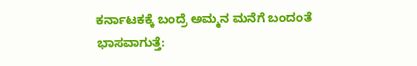ಕರ್ನಾಟಕಕ್ಕೆ ಬಂದ್ರೆ ಅಮ್ಮನ ಮನೆಗೆ ಬಂದಂತೆ ಭಾಸವಾಗುತ್ತೆ: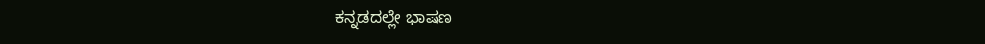ಕನ್ನಡದಲ್ಲೇ ಭಾಷಣ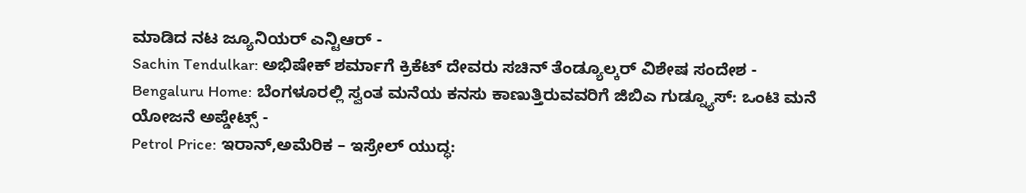ಮಾಡಿದ ನಟ ಜ್ಯೂನಿಯರ್ ಎನ್ಟಿಆರ್ -
Sachin Tendulkar: ಅಭಿಷೇಕ್ ಶರ್ಮಾಗೆ ಕ್ರಿಕೆಟ್ ದೇವರು ಸಚಿನ್ ತೆಂಡ್ಯೂಲ್ಕರ್ ವಿಶೇಷ ಸಂದೇಶ -
Bengaluru Home: ಬೆಂಗಳೂರಲ್ಲಿ ಸ್ವಂತ ಮನೆಯ ಕನಸು ಕಾಣುತ್ತಿರುವವರಿಗೆ ಜಿಬಿಎ ಗುಡ್ನ್ಯೂಸ್: ಒಂಟಿ ಮನೆ ಯೋಜನೆ ಅಪ್ಡೇಟ್ಸ್ -
Petrol Price: ಇರಾನ್,ಅಮೆರಿಕ – ಇಸ್ರೇಲ್ ಯುದ್ಧ: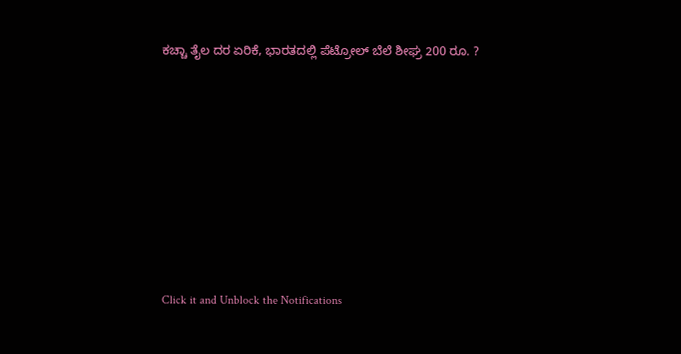ಕಚ್ಚಾ ತೈಲ ದರ ಏರಿಕೆ, ಭಾರತದಲ್ಲಿ ಪೆಟ್ರೋಲ್ ಬೆಲೆ ಶೀಘ್ರ 200 ರೂ. ?












Click it and Unblock the Notifications